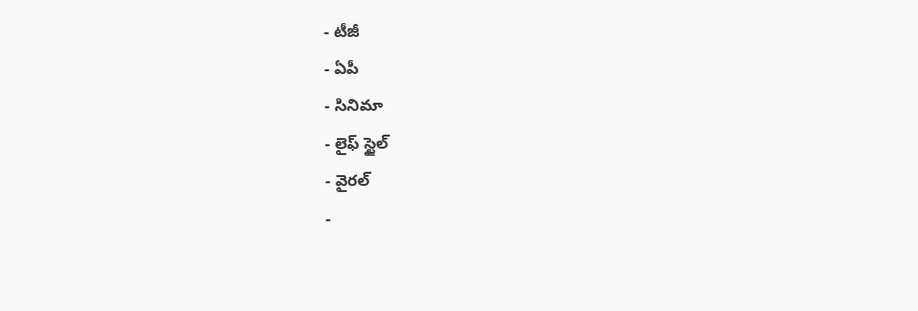- టీజీ
- ఏపీ
- సినిమా
- లైఫ్ స్టైల్
- వైరల్
-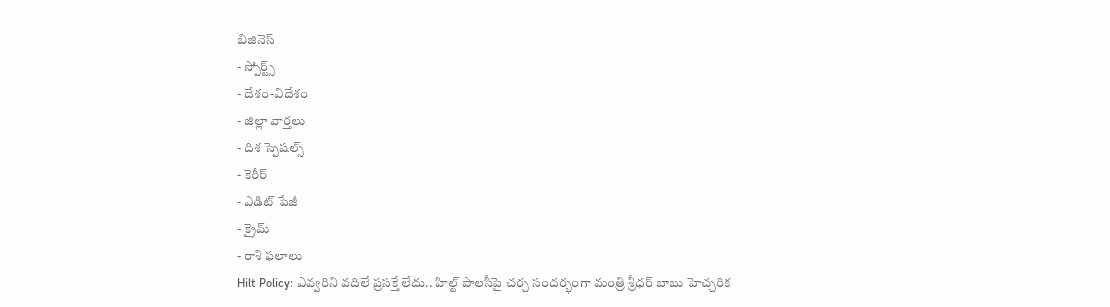బిజినెస్
- స్పోర్ట్స్
- దేశం-విదేశం
- జిల్లా వార్తలు
- దిశ స్పెషల్స్
- కెరీర్
- ఎడిట్ పేజీ
- క్రైమ్
- రాశి ఫలాలు
Hilt Policy: ఎవ్వరిని వదిలే ప్రసక్తే లేదు.. హిల్ట్ పాలసీపై చర్చ సందర్భంగా మంత్రి శ్రీధర్ బాబు హెచ్చరిక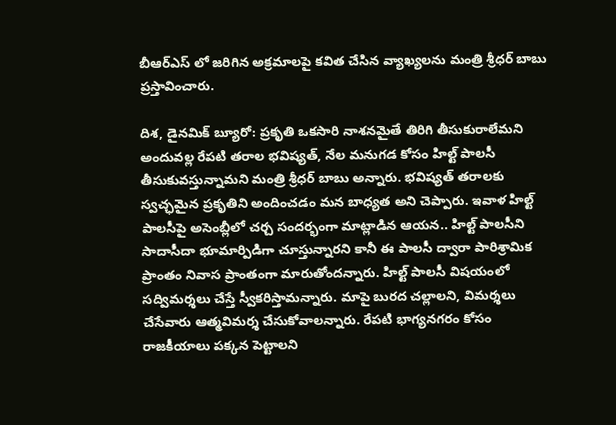బీఆర్ఎస్ లో జరిగిన అక్రమాలపై కవిత చేసిన వ్యాఖ్యలను మంత్రి శ్రీధర్ బాబు ప్రస్తావించారు.

దిశ, డైనమిక్ బ్యూరో: ప్రకృతి ఒకసారి నాశనమైతే తిరిగి తీసుకురాలేమని అందువల్ల రేపటి తరాల భవిష్యత్, నేల మనుగడ కోసం హిల్ట్ పాలసీ తీసుకువస్తున్నామని మంత్రి శ్రీధర్ బాబు అన్నారు. భవిష్యత్ తరాలకు స్వచ్ఛమైన ప్రకృతిని అందించడం మన బాధ్యత అని చెప్పారు. ఇవాళ హిల్ట్ పాలసీపై అసెంబ్లీలో చర్చ సందర్భంగా మాట్లాడిన ఆయన.. హిల్ట్ పాలసీని సాదాసీదా భూమార్పిడిగా చూస్తున్నారని కానీ ఈ పాలసీ ద్వారా పారిశ్రామిక ప్రాంతం నివాస ప్రాంతంగా మారుతోందన్నారు. హిల్ట్ పాలసీ విషయంలో సద్విమర్శలు చేస్తే స్వీకరిస్తామన్నారు. మాపై బురద చల్లాలని, విమర్శలు చేసేవారు ఆత్మవిమర్శ చేసుకోవాలన్నారు. రేపటి భాగ్యనగరం కోసం రాజకీయాలు పక్కన పెట్టాలని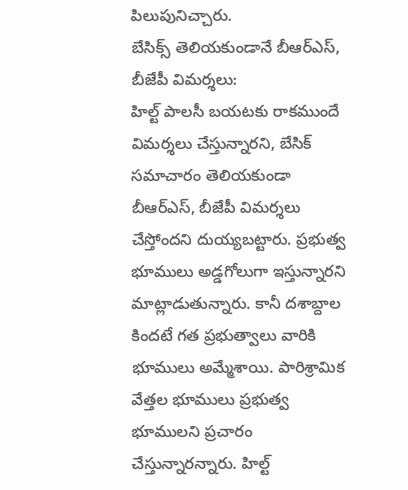పిలుపునిచ్చారు.
బేసిక్స్ తెలియకుండానే బీఆర్ఎస్, బీజేపీ విమర్శలు:
హిల్ట్ పాలసీ బయటకు రాకముందే విమర్శలు చేస్తున్నారని, బేసిక్ సమాచారం తెలియకుండా బీఆర్ఎస్, బీజేపీ విమర్శలు చేస్తోందని దుయ్యబట్టారు. ప్రభుత్వ భూములు అడ్డగోలుగా ఇస్తున్నారని మాట్లాడుతున్నారు. కానీ దశాబ్దాల కిందటే గత ప్రభుత్వాలు వారికి భూములు అమ్మేశాయి. పారిశ్రామిక వేత్తల భూములు ప్రభుత్వ భూములని ప్రచారం చేస్తున్నారన్నారు. హిల్ట్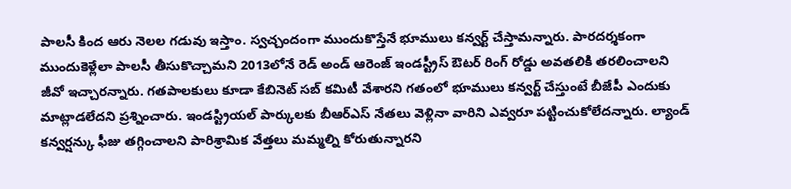పాలసీ కింద ఆరు నెలల గడువు ఇస్తాం. స్వచ్చందంగా ముందుకొస్తేనే భూములు కన్వర్ట్ చేస్తామన్నారు. పారదర్శకంగా ముందుకెళ్లేలా పాలసీ తీసుకొచ్చామని 2013లోనే రెడ్ అండ్ ఆరెంజ్ ఇండస్ట్రీస్ ఔటర్ రింగ్ రోడ్డు అవతలికి తరలించాలని జీవో ఇచ్చారన్నారు. గతపాలకులు కూడా కేబినెట్ సబ్ కమిటీ వేశారని గతంలో భూములు కన్వర్ట్ చేస్తుంటే బీజేపీ ఎందుకు మాట్లాడలేదని ప్రశ్నించారు. ఇండస్ట్రియల్ పార్కులకు బీఆర్ఎస్ నేతలు వెళ్లినా వారిని ఎవ్వరూ పట్టించుకోలేదన్నారు. ల్యాండ్ కన్వర్షన్కు ఫీజు తగ్గించాలని పారిశ్రామిక వేత్తలు మమ్మల్ని కోరుతున్నారని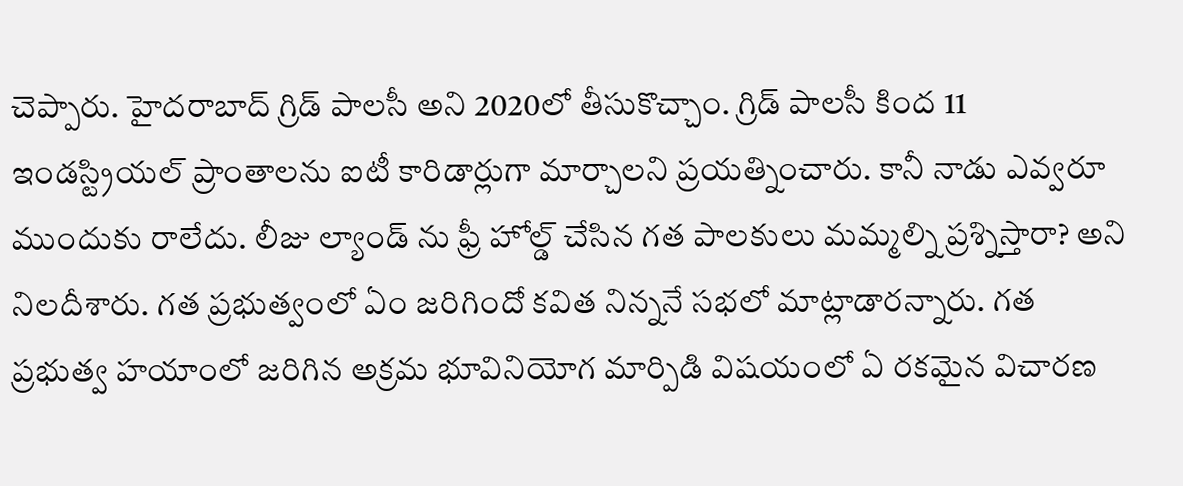చెప్పారు. హైదరాబాద్ గ్రిడ్ పాలసీ అని 2020లో తీసుకొచ్చాం. గ్రిడ్ పాలసీ కింద 11 ఇండస్ట్రియల్ ప్రాంతాలను ఐటీ కారిడార్లుగా మార్చాలని ప్రయత్నించారు. కానీ నాడు ఎవ్వరూ ముందుకు రాలేదు. లీజు ల్యాండ్ ను ఫ్రీ హోల్డ్ చేసిన గత పాలకులు మమ్మల్ని ప్రశ్నిస్తారా? అని నిలదీశారు. గత ప్రభుత్వంలో ఏం జరిగిందో కవిత నిన్ననే సభలో మాట్లాడారన్నారు. గత ప్రభుత్వ హయాంలో జరిగిన అక్రమ భూవినియోగ మార్పిడి విషయంలో ఏ రకమైన విచారణ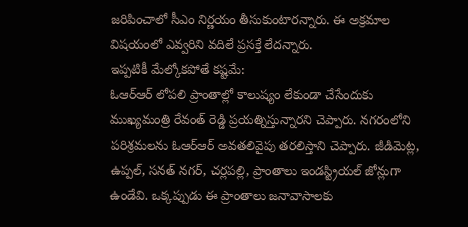జరిపించాలో సీఎం నిర్ణయం తీసుకుంటారన్నారు. ఈ అక్రమాల విషయంలో ఎవ్వరిని వదిలే ప్రసక్తే లేదన్నారు.
ఇప్పటికీ మేల్కోకపోతే కష్టమే:
ఓఆర్ఆర్ లోపలి ప్రాంతాల్లో కాలుష్యం లేకుండా చేసేందుకు ముఖ్యమంత్రి రేవంత్ రెడ్డి ప్రయత్నిస్తున్నారని చెప్పారు. నగరంలోని పరిశ్రమలను ఓఆర్ఆర్ అవతలివైపు తరలిస్తాని చెప్పారు. జీడిమెట్ల, ఉప్పల్, సనత్ నగర్, చర్లపల్లి, ప్రాంతాలు ఇండస్ట్రియల్ జోన్లుగా ఉండేవి. ఒక్కప్పుడు ఈ ప్రాంతాలు జనావాసాలకు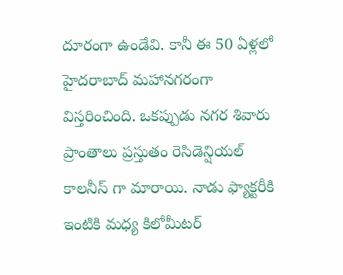దూరంగా ఉండేవి. కానీ ఈ 50 ఏళ్లలో హైదరాబాద్ మహానగరంగా విస్తరించింది. ఒకప్పుడు నగర శివారు ప్రాంతాలు ప్రస్తుతం రెసిడెన్షియల్ కాలనీస్ గా మారాయి. నాడు ఫ్యాక్టరీకి ఇంటికి మధ్య కిలోమీటర్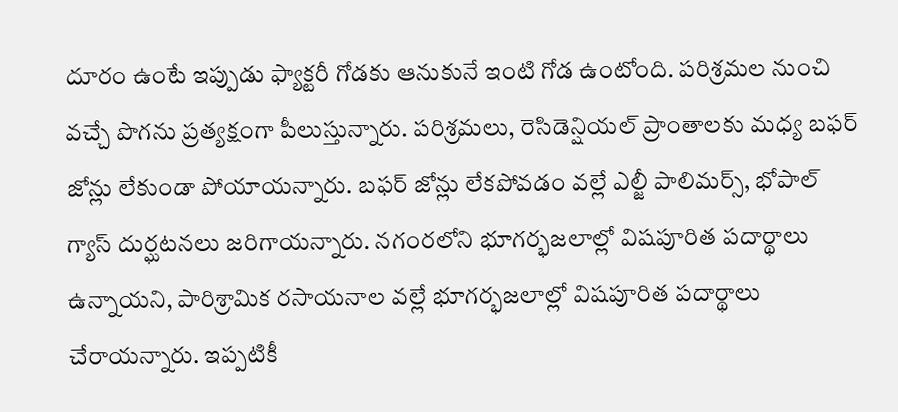దూరం ఉంటే ఇప్పుడు ఫ్యాక్టరీ గోడకు ఆనుకునే ఇంటి గోడ ఉంటోంది. పరిశ్రమల నుంచి వచ్చే పొగను ప్రత్యక్షంగా పీలుస్తున్నారు. పరిశ్రమలు, రెసిడెన్షియల్ ప్రాంతాలకు మధ్య బఫర్ జోన్లు లేకుండా పోయాయన్నారు. బఫర్ జోన్లు లేకపోవడం వల్లే ఎల్జీ పాలిమర్స్, భోపాల్ గ్యాస్ దుర్ఘటనలు జరిగాయన్నారు. నగంరలోని భూగర్భజలాల్లో విషపూరిత పదార్థాలు ఉన్నాయని, పారిశ్రామిక రసాయనాల వల్లే భూగర్భజలాల్లో విషపూరిత పదార్థాలు చేరాయన్నారు. ఇప్పటికీ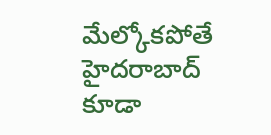మేల్కోకపోతే హైదరాబాద్ కూడా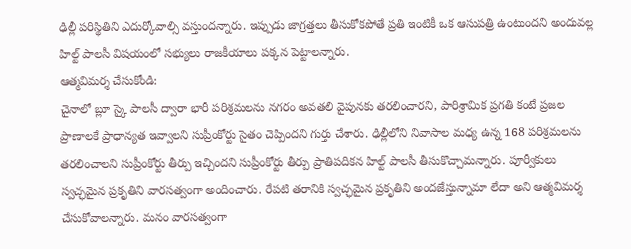ఢిల్లీ పరిస్థితిని ఎదుర్కోవాల్సి వస్తుందన్నారు. ఇప్పుడు జాగ్రత్తలు తీసుకోకపోతే ప్రతి ఇంటికీ ఒక ఆసుపత్రి ఉంటుందని అందువల్ల హిల్ట్ పాలసీ విషయంలో సభ్యులు రాజకీయాలు పక్కన పెట్టాలన్నారు.
ఆత్మవిమర్శ చేసుకోండి:
చైనాలో బ్లూ స్కై పాలసీ ద్వారా భారీ పరిశ్రమలను నగరం అవతలి వైపునకు తరలించారని, పారిశ్రామిక ప్రగతి కంటే ప్రజల ప్రాణాలకే ప్రాధాన్యత ఇవ్వాలని సుప్రీంకోర్టు సైతం చెప్పిందని గుర్తు చేశారు. ఢిల్లీలోని నివాసాల మధ్య ఉన్న 168 పరిశ్రమలను తరలించాలని సుప్రీంకోర్టు తీర్పు ఇచ్చిందని సుప్రీంకోర్టు తీర్పు ప్రాతిపదికన హిల్ట్ పాలసీ తీసుకొచ్చామన్నారు. పూర్వీకులు స్వచ్ఛమైన ప్రకృతిని వారసత్వంగా అందించారు. రేపటి తరానికి స్వచ్ఛమైన ప్రకృతిని అందజేస్తున్నామా లేదా అని ఆత్మవిమర్శ చేసుకోవాలన్నారు. మనం వారసత్వంగా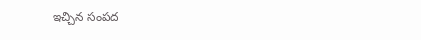ఇచ్చిన సంపద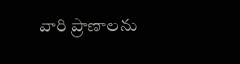వారి ప్రాణాలను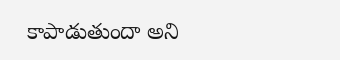కాపాడుతుందా అని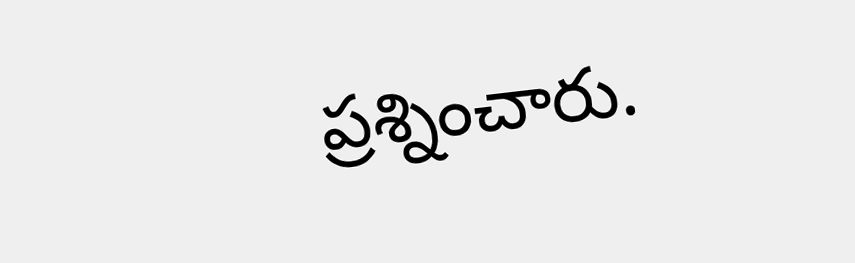ప్రశ్నించారు.